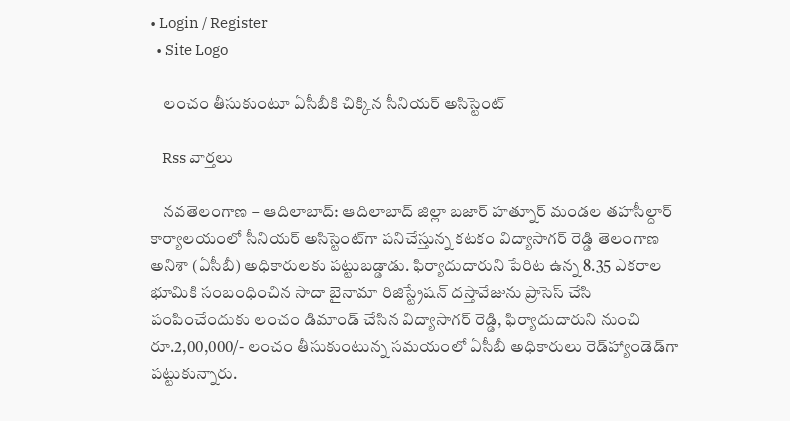• Login / Register
  • Site Logo

    లంచం తీసుకుంటూ ఏసీబీకి చిక్కిన సీనియర్ అసిస్టెంట్

    Rss వార్తలు

    నవతెలంగాణ – ఆదిలాబాద్: ఆదిలాబాద్ జిల్లా బజార్ హత్నూర్ మండల తహసీల్దార్ కార్యాలయంలో సీనియర్ అసిస్టెంట్‌గా పనిచేస్తున్న కటకం విద్యాసాగర్ రెడ్డి తెలంగాణ అనిశా (ఏసీబీ) అధికారులకు పట్టుబడ్డాడు. ఫిర్యాదుదారుని పేరిట ఉన్న 8.35 ఎకరాల భూమికి సంబంధించిన సాదా బైనామా రిజిస్ట్రేషన్ దస్తావేజును ప్రాసెస్ చేసి పంపించేందుకు లంచం డిమాండ్ చేసిన విద్యాసాగర్ రెడ్డి, ఫిర్యాదుదారుని నుంచి రూ.2,00,000/- లంచం తీసుకుంటున్న సమయంలో ఏసీబీ అధికారులు రెడ్‌హ్యాండెడ్‌గా పట్టుకున్నారు.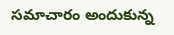సమాచారం అందుకున్న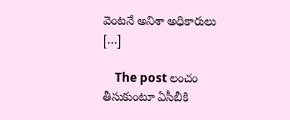వెంటనే అనిశా అధికారులు […]

    The post లంచం తీసుకుంటూ ఏసీబీకి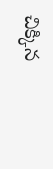చిక్కిన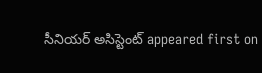సీనియర్ అసిస్టెంట్ appeared first on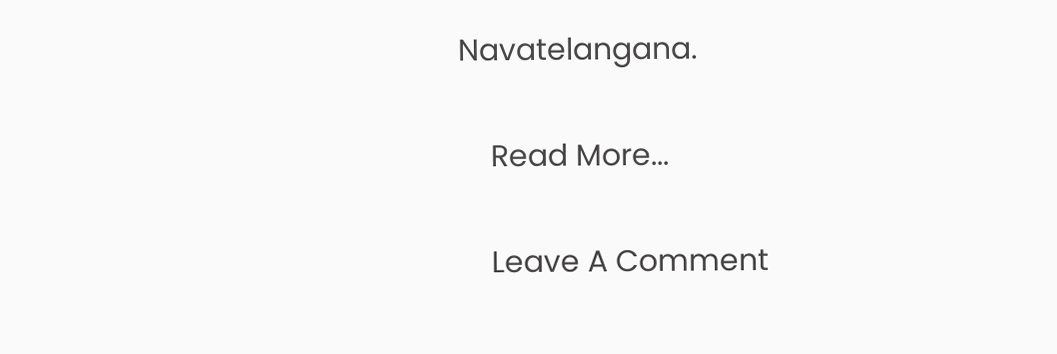Navatelangana.

    Read More...

    Leave A Comment